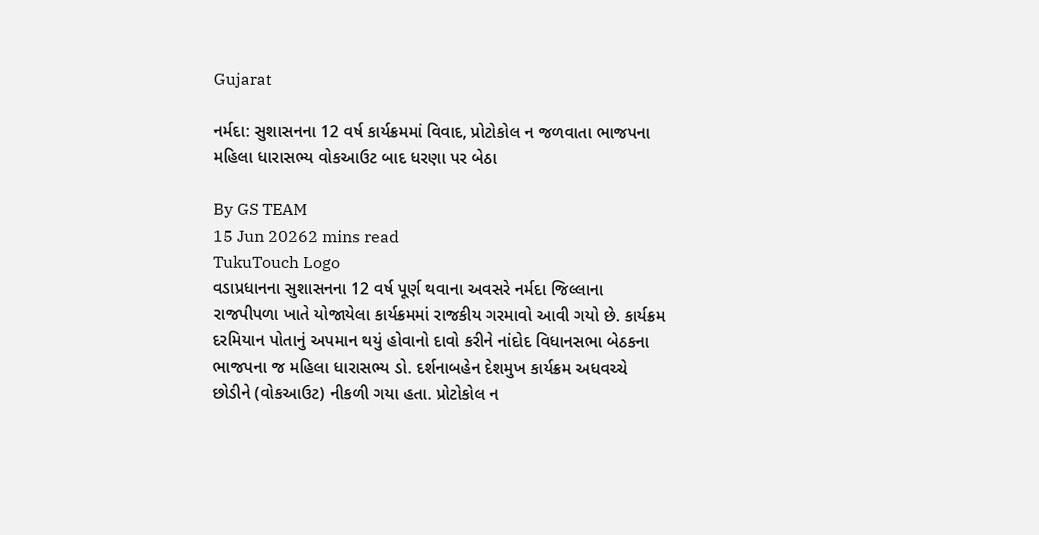Gujarat

નર્મદા: સુશાસનના 12 વર્ષ કાર્યક્રમમાં વિવાદ, પ્રોટોકોલ ન જળવાતા ભાજપના મહિલા ધારાસભ્ય વોકઆઉટ બાદ ધરણા પર બેઠા

By GS TEAM
15 Jun 20262 mins read
TukuTouch Logo
વડાપ્રધાનના સુશાસનના 12 વર્ષ પૂર્ણ થવાના અવસરે નર્મદા જિલ્લાના રાજપીપળા ખાતે યોજાયેલા કાર્યક્રમમાં રાજકીય ગરમાવો આવી ગયો છે. કાર્યક્રમ દરમિયાન પોતાનું અપમાન થયું હોવાનો દાવો કરીને નાંદોદ વિધાનસભા બેઠકના ભાજપના જ મહિલા ધારાસભ્ય ડો. દર્શનાબહેન દેશમુખ કાર્યક્રમ અધવચ્ચે છોડીને (વોકઆઉટ) નીકળી ગયા હતા. પ્રોટોકોલ ન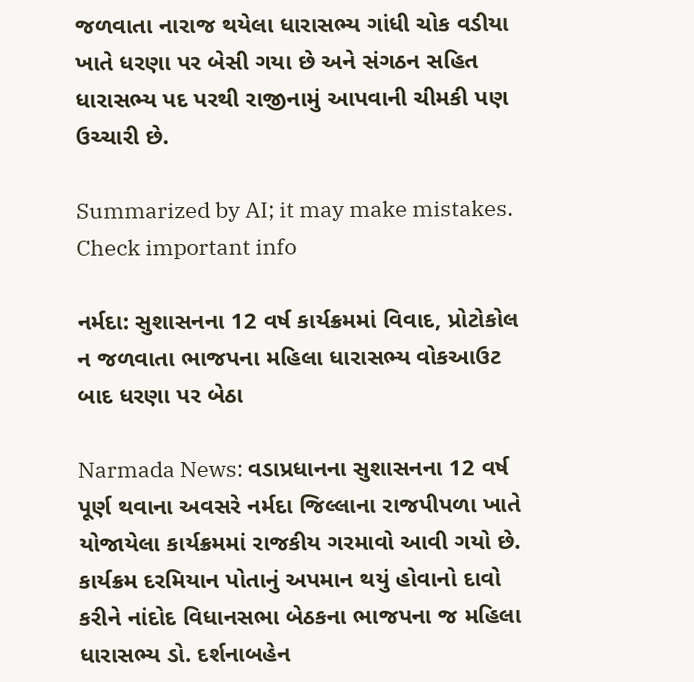જળવાતા નારાજ થયેલા ધારાસભ્ય ગાંધી ચોક વડીયા ખાતે ધરણા પર બેસી ગયા છે અને સંગઠન સહિત ધારાસભ્ય પદ પરથી રાજીનામું આપવાની ચીમકી પણ ઉચ્ચારી છે.

Summarized by AI; it may make mistakes. Check important info

નર્મદા: સુશાસનના 12 વર્ષ કાર્યક્રમમાં વિવાદ, પ્રોટોકોલ ન જળવાતા ભાજપના મહિલા ધારાસભ્ય વોકઆઉટ બાદ ધરણા પર બેઠા

Narmada News: વડાપ્રધાનના સુશાસનના 12 વર્ષ પૂર્ણ થવાના અવસરે નર્મદા જિલ્લાના રાજપીપળા ખાતે યોજાયેલા કાર્યક્રમમાં રાજકીય ગરમાવો આવી ગયો છે. કાર્યક્રમ દરમિયાન પોતાનું અપમાન થયું હોવાનો દાવો કરીને નાંદોદ વિધાનસભા બેઠકના ભાજપના જ મહિલા ધારાસભ્ય ડો. દર્શનાબહેન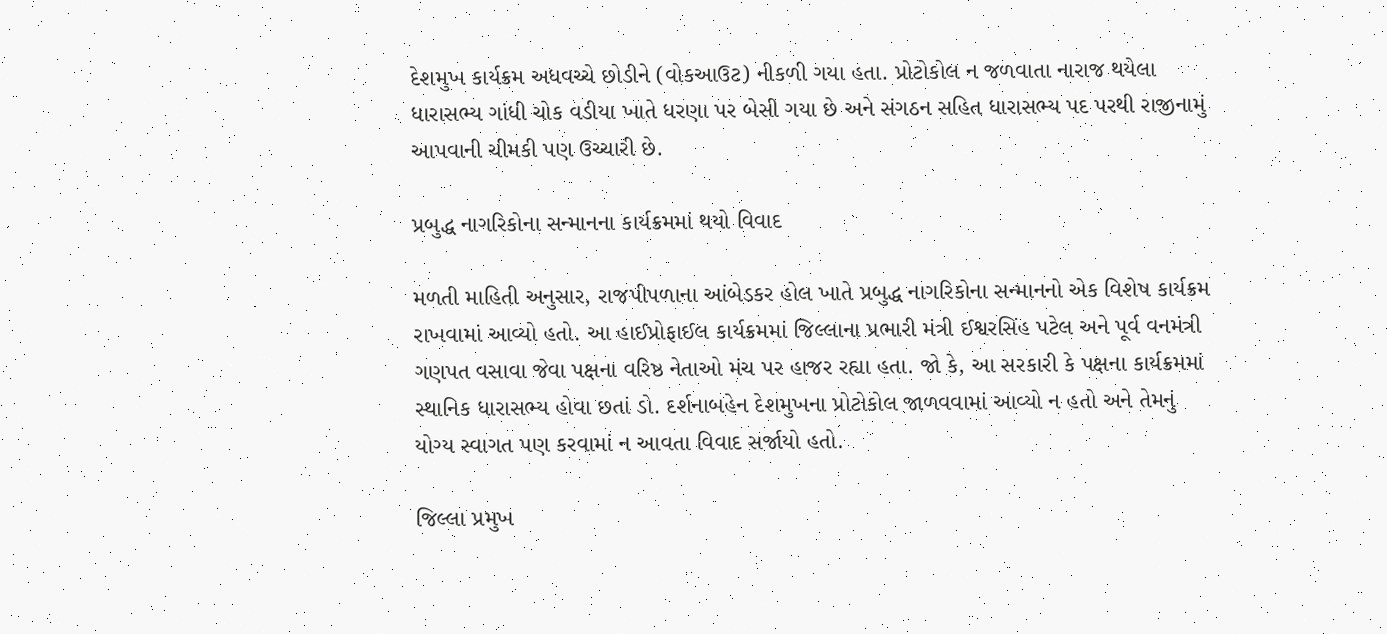દેશમુખ કાર્યક્રમ અધવચ્ચે છોડીને (વોકઆઉટ) નીકળી ગયા હતા. પ્રોટોકોલ ન જળવાતા નારાજ થયેલા ધારાસભ્ય ગાંધી ચોક વડીયા ખાતે ધરણા પર બેસી ગયા છે અને સંગઠન સહિત ધારાસભ્ય પદ પરથી રાજીનામું આપવાની ચીમકી પણ ઉચ્ચારી છે.

પ્રબુદ્ધ નાગરિકોના સન્માનના કાર્યક્રમમાં થયો વિવાદ

મળતી માહિતી અનુસાર, રાજપીપળાના આંબેડકર હોલ ખાતે પ્રબુદ્ધ નાગરિકોના સન્માનનો એક વિશેષ કાર્યક્રમ રાખવામાં આવ્યો હતો. આ હાઈપ્રોફાઈલ કાર્યક્રમમાં જિલ્લાના પ્રભારી મંત્રી ઈશ્વરસિંહ પટેલ અને પૂર્વ વનમંત્રી ગણપત વસાવા જેવા પક્ષના વરિષ્ઠ નેતાઓ મંચ પર હાજર રહ્યા હતા. જો કે, આ સરકારી કે પક્ષના કાર્યક્રમમાં સ્થાનિક ધારાસભ્ય હોવા છતાં ડો. દર્શનાબહેન દેશમુખના પ્રોટોકોલ જાળવવામાં આવ્યો ન હતો અને તેમનું યોગ્ય સ્વાગત પણ કરવામાં ન આવતા વિવાદ સર્જાયો હતો.

જિલ્લા પ્રમુખ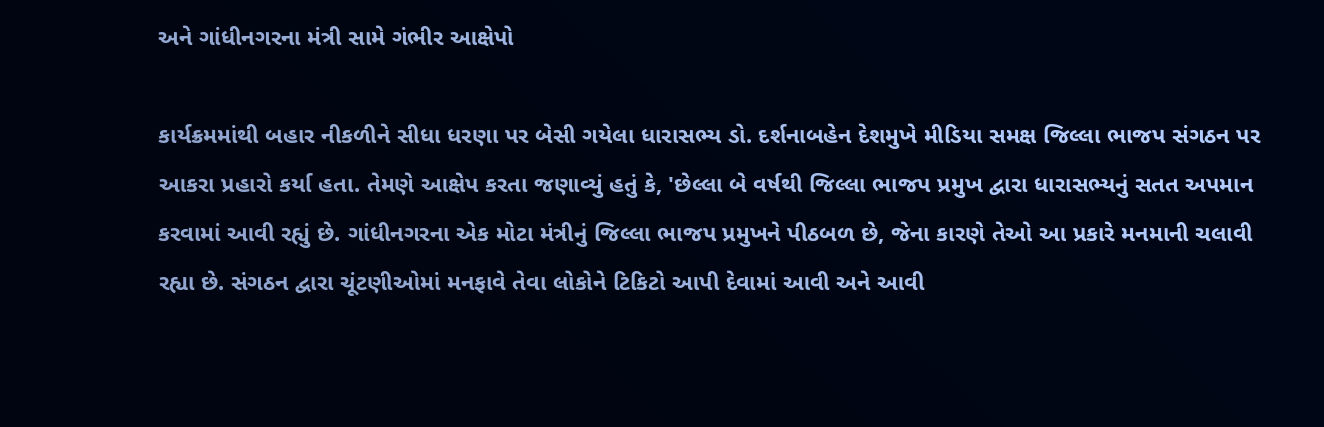અને ગાંધીનગરના મંત્રી સામે ગંભીર આક્ષેપો

કાર્યક્રમમાંથી બહાર નીકળીને સીધા ધરણા પર બેસી ગયેલા ધારાસભ્ય ડો. દર્શનાબહેન દેશમુખે મીડિયા સમક્ષ જિલ્લા ભાજપ સંગઠન પર આકરા પ્રહારો કર્યા હતા. તેમણે આક્ષેપ કરતા જણાવ્યું હતું કે, 'છેલ્લા બે વર્ષથી જિલ્લા ભાજપ પ્રમુખ દ્વારા ધારાસભ્યનું સતત અપમાન કરવામાં આવી રહ્યું છે. ગાંધીનગરના એક મોટા મંત્રીનું જિલ્લા ભાજપ પ્રમુખને પીઠબળ છે, જેના કારણે તેઓ આ પ્રકારે મનમાની ચલાવી રહ્યા છે. સંગઠન દ્વારા ચૂંટણીઓમાં મનફાવે તેવા લોકોને ટિકિટો આપી દેવામાં આવી અને આવી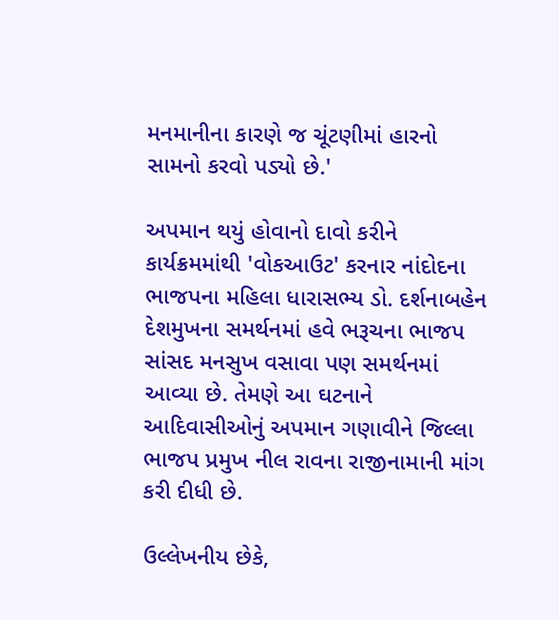મનમાનીના કારણે જ ચૂંટણીમાં હારનો સામનો કરવો પડ્યો છે.'

અપમાન થયું હોવાનો દાવો કરીને કાર્યક્રમમાંથી 'વોકઆઉટ' કરનાર નાંદોદના ભાજપના મહિલા ધારાસભ્ય ડો. દર્શનાબહેન દેશમુખના સમર્થનમાં હવે ભરૂચના ભાજપ સાંસદ મનસુખ વસાવા પણ સમર્થનમાં આવ્યા છે. તેમણે આ ઘટનાને આદિવાસીઓનું અપમાન ગણાવીને જિલ્લા ભાજપ પ્રમુખ નીલ રાવના રાજીનામાની માંગ કરી દીધી છે.

ઉલ્લેખનીય છેકે,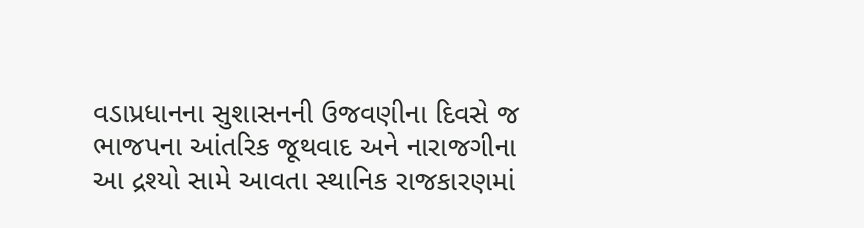વડાપ્રધાનના સુશાસનની ઉજવણીના દિવસે જ ભાજપના આંતરિક જૂથવાદ અને નારાજગીના આ દ્રશ્યો સામે આવતા સ્થાનિક રાજકારણમાં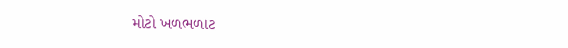મોટો ખળભળાટ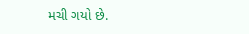મચી ગયો છે.